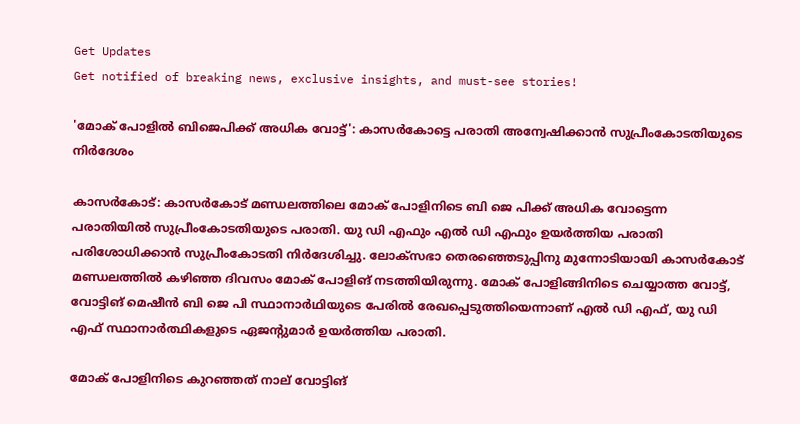Get Updates
Get notified of breaking news, exclusive insights, and must-see stories!

'മോക് പോളില്‍ ബിജെപിക്ക് അധിക വോട്ട്': കാസർകോട്ടെ പരാതി അന്വേഷിക്കാന്‍ സുപ്രീംകോടതിയുടെ നിർദേശം

കാസര്‍കോട്: കാസര്‍കോട് മണ്ഡലത്തിലെ മോക് പോളിനിടെ ബി ജെ പിക്ക് അധിക വോട്ടെന്ന പരാതിയില്‍ സുപ്രീംകോടതിയുടെ പരാതി. യു ഡി എഫും എല്‍ ഡി എഫും ഉയർത്തിയ പരാതി പരിശോധിക്കാന്‍ സുപ്രീംകോടതി നിർദേശിച്ചു. ലോക്‌സഭാ തെരഞ്ഞെടുപ്പിനു മുന്നോടിയായി കാസര്‍കോട് മണ്ഡലത്തില്‍ കഴിഞ്ഞ ദിവസം മോക് പോളിങ് നടത്തിയിരുന്നു. മോക് പോളിങ്ങിനിടെ ചെയ്യാത്ത വോട്ട്, വോട്ടിങ് മെഷീന്‍ ബി ജെ പി സ്ഥാനാര്‍ഥിയുടെ പേരില്‍ രേഖപ്പെടുത്തിയെന്നാണ് എല്‍ ഡി എഫ്, യു ഡി എഫ് സ്ഥാനാർത്ഥികളുടെ ഏജന്റുമാർ ഉയർത്തിയ പരാതി.

മോക് പോളിനിടെ കുറഞ്ഞത് നാല് വോട്ടിങ്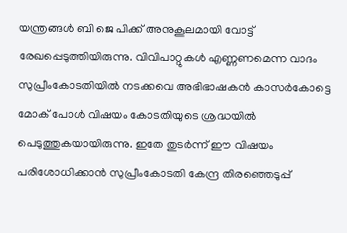യന്ത്രങ്ങള്‍ ബി ജെ പിക്ക് അനുകൂലമായി വോട്ട് രേഖപ്പെടുത്തിയിരുന്നു. വിവിപാറ്റുകള്‍ എണ്ണണമെന്ന വാദം സുപ്രീംകോടതിയില്‍ നടക്കവെ അഭിഭാഷകന്‍ കാസര്‍കോട്ടെ മോക് പോള്‍ വിഷയം കോടതിയുടെ ശ്രദ്ധയില്‍ പെടുത്തുകയായിരുന്നു. ഇതേ തുടർന്ന് ഈ വിഷയം പരിശോധിക്കാന്‍ സുപ്രീംകോടതി കേന്ദ്ര തിരഞ്ഞെടുപ്പ്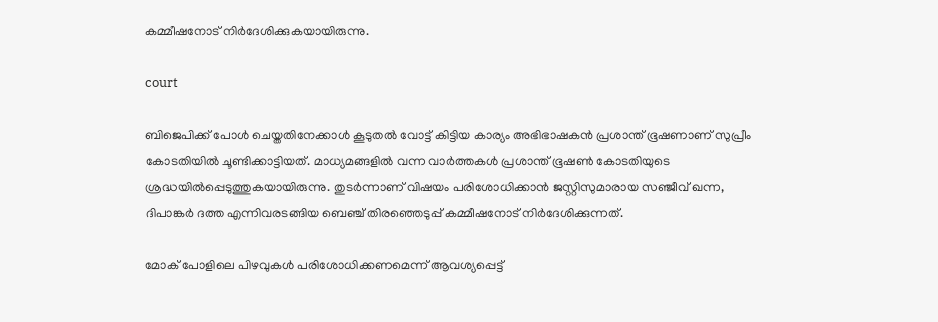കമ്മീഷനോട് നിർദേശിക്കുകയായിരുന്നു.

court

ബിജെപിക്ക് പോൾ ചെയ്തതിനേക്കാൾ കൂടുതൽ വോട്ട് കിട്ടിയ കാര്യം അഭിഭാഷകൻ പ്രശാന്ത് ഭൂഷണാണ് സുപ്രീം കോടതിയിൽ ചൂണ്ടിക്കാട്ടിയത്. മാധ്യമങ്ങളില്‍ വന്ന വാർത്തകള്‍ പ്രശാന്ത് ഭൂഷണ്‍ കോടതിയുടെ ശ്രദ്ധയില്‍പ്പെടുത്തുകയായിരുന്നു. തുടർന്നാണ് വിഷയം പരിശോധിക്കാൻ ജസ്റ്റിസുമാരായ സഞ്ജീവ് ഖന്ന, ദിപാങ്കർ ദത്ത എന്നിവരടങ്ങിയ ബെഞ്ച് തിരഞ്ഞെടുപ്പ് കമ്മീഷനോട് നിർദേശിക്കുന്നത്.

മോക് പോളിലെ പിഴവുകള്‍ പരിശോധിക്കണമെന്ന് ആവശ്യപ്പെട്ട്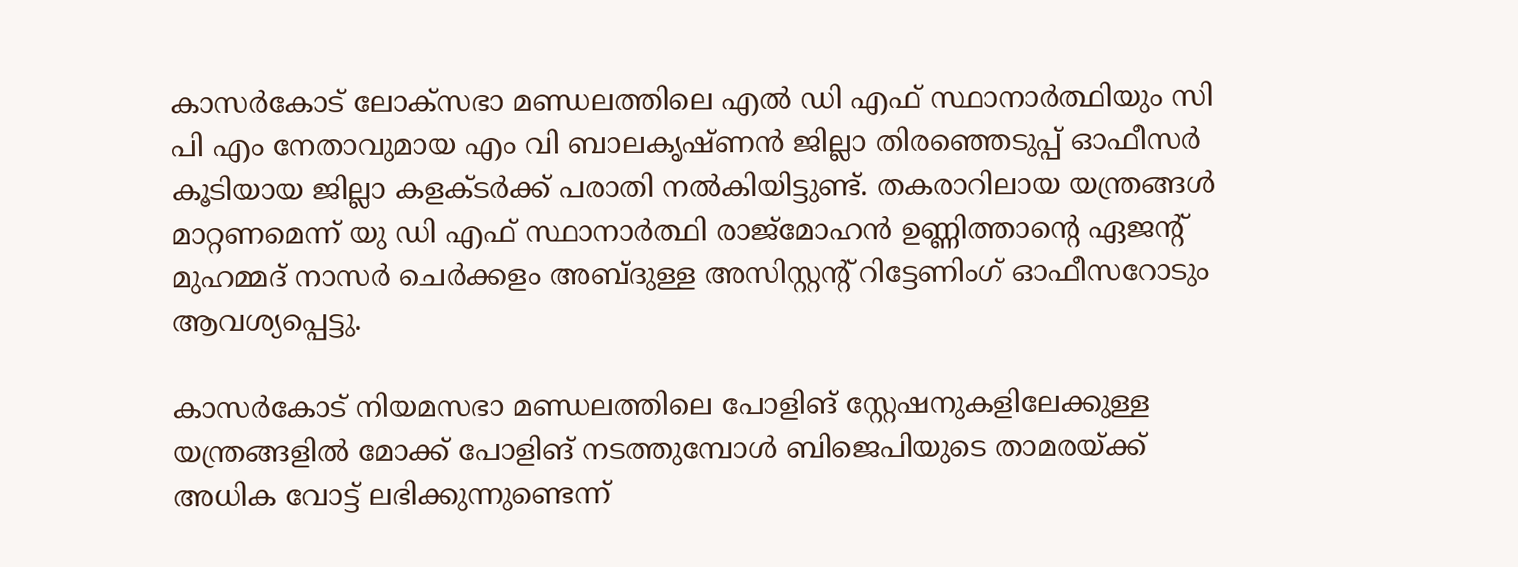കാസർകോട് ലോക്‌സഭാ മണ്ഡലത്തിലെ എൽ ഡി എഫ് സ്ഥാനാർത്ഥിയും സി പി എം നേതാവുമായ എം വി ബാലകൃഷ്ണൻ ജില്ലാ തിരഞ്ഞെടുപ്പ് ഓഫീസർ കൂടിയായ ജില്ലാ കളക്ടർക്ക് പരാതി നല്‍കിയിട്ടുണ്ട്. തകരാറിലായ യന്ത്രങ്ങൾ മാറ്റണമെന്ന് യു ഡി എഫ് സ്ഥാനാർത്ഥി രാജ്മോഹൻ ഉണ്ണിത്താൻ്റെ ഏജൻ്റ് മുഹമ്മദ് നാസർ ചെർക്കളം അബ്ദുള്ള അസിസ്റ്റൻ്റ് റിട്ടേണിംഗ് ഓഫീസറോടും ആവശ്യപ്പെട്ടു.

കാസർകോട് നിയമസഭാ മണ്ഡലത്തിലെ പോളിങ് സ്റ്റേഷനുകളിലേക്കുള്ള യന്ത്രങ്ങളില്‍ മോക്ക് പോളിങ് നടത്തുമ്പോള്‍ ബിജെപിയുടെ താമരയ്ക്ക് അധിക വോട്ട് ലഭിക്കുന്നുണ്ടെന്ന്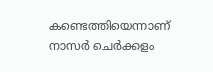കണ്ടെത്തിയെന്നാണ് നാസർ ചെർക്കളം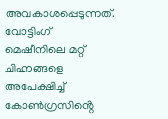അവകാശപ്പെടുന്നത്. വോട്ടിംഗ് മെഷീനിലെ മറ്റ് ചിഹ്നങ്ങളെ അപേക്ഷിച്ച് കോൺഗ്രസിൻ്റെ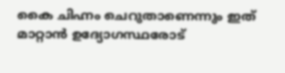കൈ ചിഹ്നം ചെറുതാണെന്നും ഇത് മാറ്റാൻ ഉദ്യോഗസ്ഥരോട്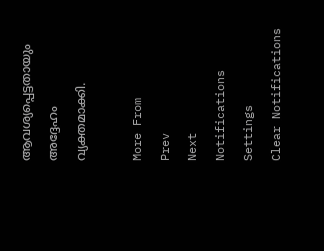ആവശ്യപ്പെട്ടതായും അദ്ദേഹം വ്യക്തമാക്കി.

More From
Prev
Next
Notifications
Settings
Clear Notifications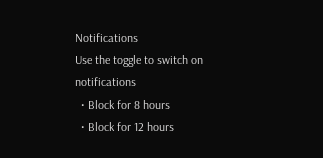Notifications
Use the toggle to switch on notifications
  • Block for 8 hours
  • Block for 12 hours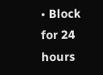• Block for 24 hours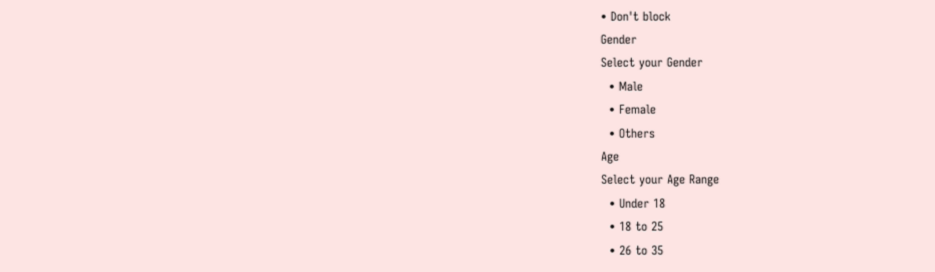• Don't block
Gender
Select your Gender
  • Male
  • Female
  • Others
Age
Select your Age Range
  • Under 18
  • 18 to 25
  • 26 to 35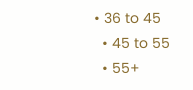• 36 to 45
  • 45 to 55
  • 55+